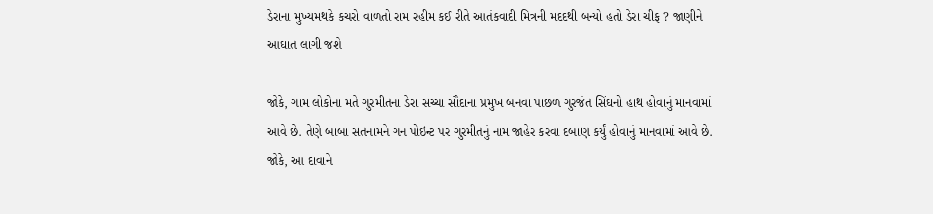ડેરાના મુખ્યમથકે કચરો વાળતો રામ રહીમ કઈ રીતે આતંકવાદી મિત્રની મદદથી બન્યો હતો ડેરા ચીફ ? જાણીને આઘાત લાગી જશે

જોકે, ગામ લોકોના મતે ગુરમીતના ડેરા સચ્ચા સૌદાના પ્રમુખ બનવા પાછળ ગુરજંત સિંઘનો હાથ હોવાનું માનવામાં આવે છે. તેણે બાબા સતનામને ગન પોઇન્ટ પર ગુરમીતનું નામ જાહેર કરવા દબાણ કર્યું હોવાનું માનવામાં આવે છે. જોકે, આ દાવાને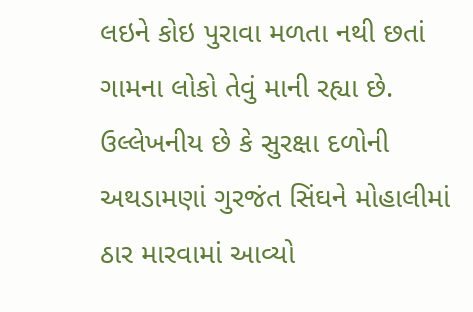લઇને કોઇ પુરાવા મળતા નથી છતાં ગામના લોકો તેવું માની રહ્યા છે. ઉલ્લેખનીય છે કે સુરક્ષા દળોની અથડામણાં ગુરજંત સિંઘને મોહાલીમાં ઠાર મારવામાં આવ્યો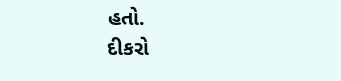હતો.
દીકરો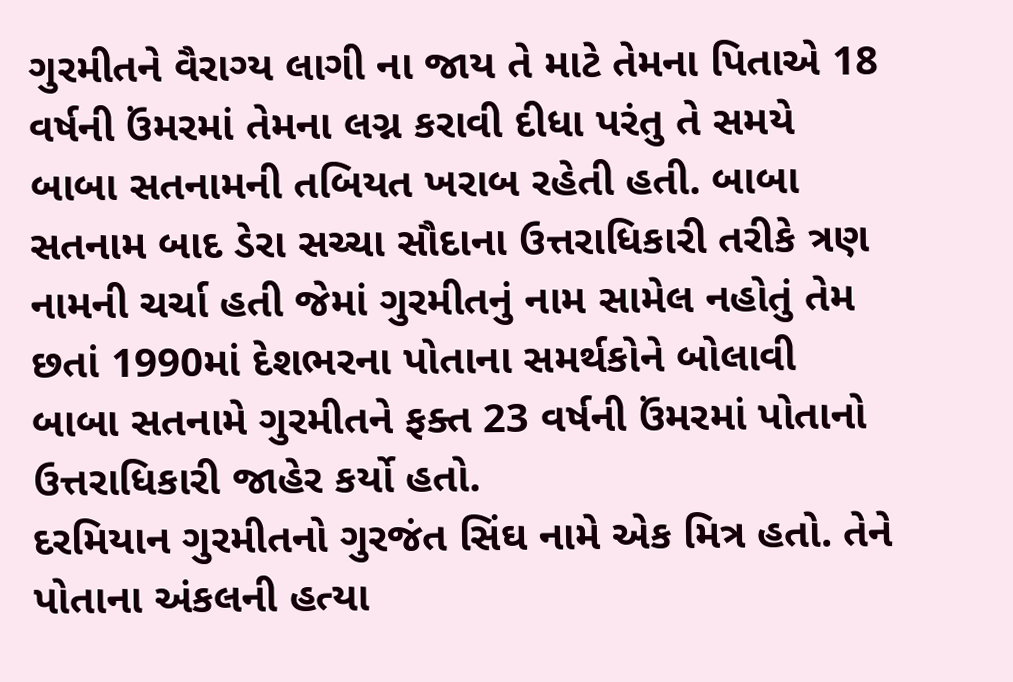ગુરમીતને વૈરાગ્ય લાગી ના જાય તે માટે તેમના પિતાએ 18 વર્ષની ઉંમરમાં તેમના લગ્ન કરાવી દીધા પરંતુ તે સમયે બાબા સતનામની તબિયત ખરાબ રહેતી હતી. બાબા સતનામ બાદ ડેરા સચ્ચા સૌદાના ઉત્તરાધિકારી તરીકે ત્રણ નામની ચર્ચા હતી જેમાં ગુરમીતનું નામ સામેલ નહોતું તેમ છતાં 1990માં દેશભરના પોતાના સમર્થકોને બોલાવી બાબા સતનામે ગુરમીતને ફક્ત 23 વર્ષની ઉંમરમાં પોતાનો ઉત્તરાધિકારી જાહેર કર્યો હતો.
દરમિયાન ગુરમીતનો ગુરજંત સિંઘ નામે એક મિત્ર હતો. તેને પોતાના અંકલની હત્યા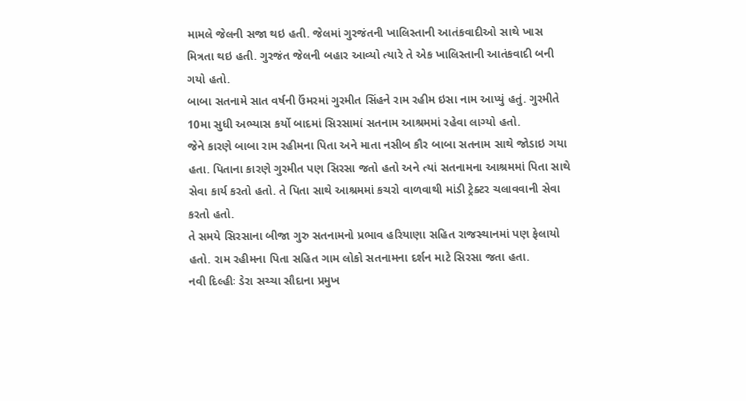મામલે જેલની સજા થઇ હતી. જેલમાં ગુરજંતની ખાલિસ્તાની આતંકવાદીઓ સાથે ખાસ મિત્રતા થઇ હતી. ગુરજંત જેલની બહાર આવ્યો ત્યારે તે એક ખાલિસ્તાની આતંકવાદી બની ગયો હતો.
બાબા સતનામે સાત વર્ષની ઉંમરમાં ગુરમીત સિંહને રામ રહીમ ઇસા નામ આપ્યું હતું. ગુરમીતે 10મા સુધી અભ્યાસ કર્યો બાદમાં સિરસામાં સતનામ આશ્રમમાં રહેવા લાગ્યો હતો.
જેને કારણે બાબા રામ રહીમના પિતા અને માતા નસીબ કૌર બાબા સતનામ સાથે જોડાઇ ગયા હતા. પિતાના કારણે ગુરમીત પણ સિરસા જતો હતો અને ત્યાં સતનામના આશ્રમમાં પિતા સાથે સેવા કાર્ય કરતો હતો. તે પિતા સાથે આશ્રમમાં કચરો વાળવાથી માંડી ટ્રેક્ટર ચલાવવાની સેવા કરતો હતો.
તે સમયે સિરસાના બીજા ગુરુ સતનામનો પ્રભાવ હરિયાણા સહિત રાજસ્થાનમાં પણ ફેલાયો હતો. રામ રહીમના પિતા સહિત ગામ લોકો સતનામના દર્શન માટે સિરસા જતા હતા.
નવી દિલ્હીઃ ડેરા સચ્ચા સૌદાના પ્રમુખ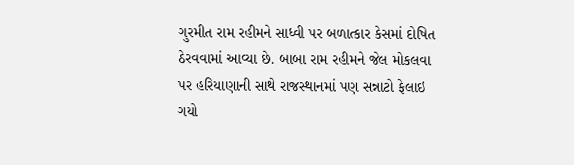ગુરમીત રામ રહીમને સાધ્વી પર બળાત્કાર કેસમાં દોષિત ઠેરવવામાં આવ્યા છે. બાબા રામ રહીમને જેલ મોકલવા પર હરિયાણાની સાથે રાજસ્થાનમાં પણ સન્નાટો ફેલાઇ ગયો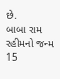છે.
બાબા રામ રહીમનો જન્મ 15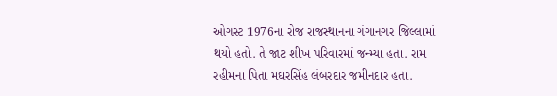ઓગસ્ટ 1976ના રોજ રાજસ્થાનના ગંગાનગર જિલ્લામાં થયો હતો. તે જાટ શીખ પરિવારમાં જન્મ્યા હતા. રામ રહીમના પિતા મઘરસિંહ લંબરદાર જમીનદાર હતા.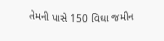તેમની પાસે 150 વિઘા જમીન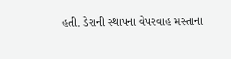હતી. ડેરાની સ્થાપના વેપરવાહ મસ્તાના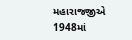મહારાજજીએ 1948માં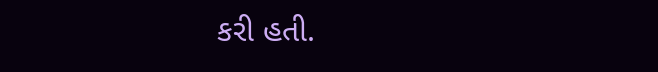કરી હતી.